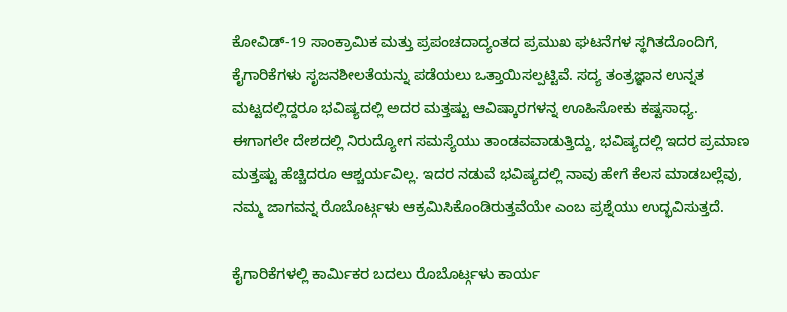ಕೋವಿಡ್-19 ಸಾಂಕ್ರಾಮಿಕ ಮತ್ತು ಪ್ರಪಂಚದಾದ್ಯಂತದ ಪ್ರಮುಖ ಘಟನೆಗಳ ಸ್ಥಗಿತದೊಂದಿಗೆ, ಕೈಗಾರಿಕೆಗಳು ಸೃಜನಶೀಲತೆಯನ್ನು ಪಡೆಯಲು ಒತ್ತಾಯಿಸಲ್ಪಟ್ಟಿವೆ. ಸದ್ಯ ತಂತ್ರಜ್ಞಾನ ಉನ್ನತ ಮಟ್ಟದಲ್ಲಿದ್ದರೂ ಭವಿಷ್ಯದಲ್ಲಿ ಅದರ ಮತ್ತಷ್ಟು ಆವಿಷ್ಕಾರಗಳನ್ನ ಊಹಿಸೋಕು ಕಷ್ಟಸಾಧ್ಯ.
ಈಗಾಗಲೇ ದೇಶದಲ್ಲಿ ನಿರುದ್ಯೋಗ ಸಮಸ್ಯೆಯು ತಾಂಡವವಾಡುತ್ತಿದ್ದು, ಭವಿಷ್ಯದಲ್ಲಿ ಇದರ ಪ್ರಮಾಣ ಮತ್ತಷ್ಟು ಹೆಚ್ಚಿದರೂ ಆಶ್ಚರ್ಯವಿಲ್ಲ. ಇದರ ನಡುವೆ ಭವಿಷ್ಯದಲ್ಲಿ ನಾವು ಹೇಗೆ ಕೆಲಸ ಮಾಡಬಲ್ಲೆವು, ನಮ್ಮ ಜಾಗವನ್ನ ರೊಬೊರ್ಟ್ಗಳು ಆಕ್ರಮಿಸಿಕೊಂಡಿರುತ್ತವೆಯೇ ಎಂಬ ಪ್ರಶ್ನೆಯು ಉದ್ಭವಿಸುತ್ತದೆ.

ಕೈಗಾರಿಕೆಗಳಲ್ಲಿ ಕಾರ್ಮಿಕರ ಬದಲು ರೊಬೊರ್ಟ್ಗಳು ಕಾರ್ಯ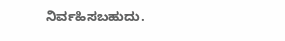ನಿರ್ವಹಿಸಬಹುದು.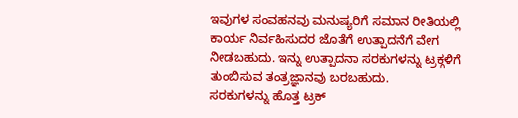ಇವುಗಳ ಸಂವಹನವು ಮನುಷ್ಯರಿಗೆ ಸಮಾನ ರೀತಿಯಲ್ಲಿ ಕಾರ್ಯ ನಿರ್ವಹಿಸುದರ ಜೊತೆಗೆ ಉತ್ಪಾದನೆಗೆ ವೇಗ ನೀಡಬಹುದು. ಇನ್ನು ಉತ್ಪಾದನಾ ಸರಕುಗಳನ್ನು ಟ್ರಕ್ಗಳಿಗೆ ತುಂಬಿಸುವ ತಂತ್ರಜ್ಞಾನವು ಬರಬಹುದು.
ಸರಕುಗಳನ್ನು ಹೊತ್ತ ಟ್ರಕ್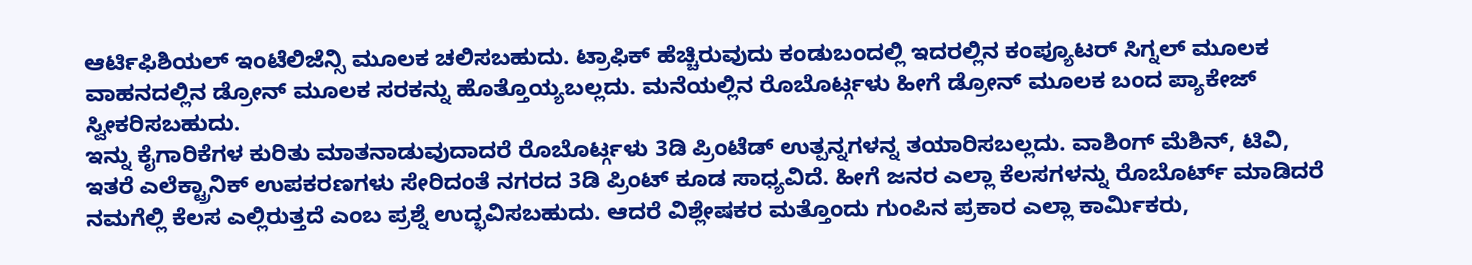ಆರ್ಟಿಫಿಶಿಯಲ್ ಇಂಟೆಲಿಜೆನ್ಸಿ ಮೂಲಕ ಚಲಿಸಬಹುದು. ಟ್ರಾಫಿಕ್ ಹೆಚ್ಚಿರುವುದು ಕಂಡುಬಂದಲ್ಲಿ ಇದರಲ್ಲಿನ ಕಂಪ್ಯೂಟರ್ ಸಿಗ್ನಲ್ ಮೂಲಕ ವಾಹನದಲ್ಲಿನ ಡ್ರೋನ್ ಮೂಲಕ ಸರಕನ್ನು ಹೊತ್ತೊಯ್ಯಬಲ್ಲದು. ಮನೆಯಲ್ಲಿನ ರೊಬೊರ್ಟ್ಗಳು ಹೀಗೆ ಡ್ರೋನ್ ಮೂಲಕ ಬಂದ ಪ್ಯಾಕೇಜ್ ಸ್ವೀಕರಿಸಬಹುದು.
ಇನ್ನು ಕೈಗಾರಿಕೆಗಳ ಕುರಿತು ಮಾತನಾಡುವುದಾದರೆ ರೊಬೊರ್ಟ್ಗಳು 3ಡಿ ಪ್ರಿಂಟೆಡ್ ಉತ್ಪನ್ನಗಳನ್ನ ತಯಾರಿಸಬಲ್ಲದು. ವಾಶಿಂಗ್ ಮೆಶಿನ್, ಟಿವಿ, ಇತರೆ ಎಲೆಕ್ಟ್ರಾನಿಕ್ ಉಪಕರಣಗಳು ಸೇರಿದಂತೆ ನಗರದ 3ಡಿ ಪ್ರಿಂಟ್ ಕೂಡ ಸಾಧ್ಯವಿದೆ. ಹೀಗೆ ಜನರ ಎಲ್ಲಾ ಕೆಲಸಗಳನ್ನು ರೊಬೊರ್ಟ್ ಮಾಡಿದರೆ ನಮಗೆಲ್ಲಿ ಕೆಲಸ ಎಲ್ಲಿರುತ್ತದೆ ಎಂಬ ಪ್ರಶ್ನೆ ಉದ್ಭವಿಸಬಹುದು. ಆದರೆ ವಿಶ್ಲೇಷಕರ ಮತ್ತೊಂದು ಗುಂಪಿನ ಪ್ರಕಾರ ಎಲ್ಲಾ ಕಾರ್ಮಿಕರು,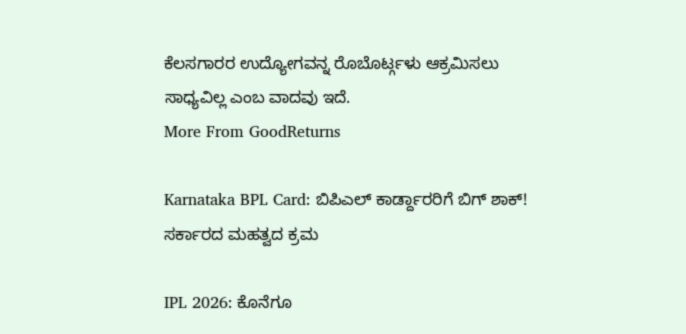ಕೆಲಸಗಾರರ ಉದ್ಯೋಗವನ್ನ ರೊಬೊರ್ಟ್ಗಳು ಆಕ್ರಮಿಸಲು ಸಾಧ್ಯವಿಲ್ಲ ಎಂಬ ವಾದವು ಇದೆ.
More From GoodReturns

Karnataka BPL Card: ಬಿಪಿಎಲ್ ಕಾರ್ಡ್ದಾರರಿಗೆ ಬಿಗ್ ಶಾಕ್! ಸರ್ಕಾರದ ಮಹತ್ವದ ಕ್ರಮ

IPL 2026: ಕೊನೆಗೂ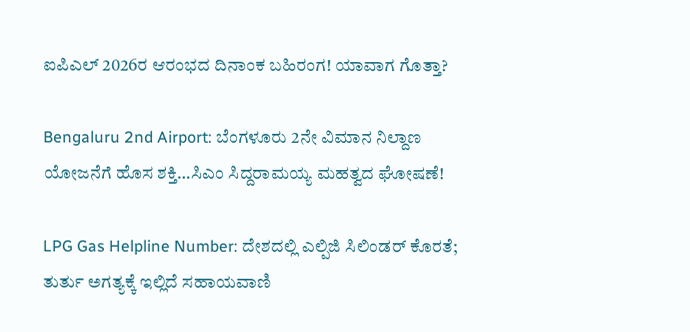ಐಪಿಎಲ್ 2026ರ ಆರಂಭದ ದಿನಾಂಕ ಬಹಿರಂಗ! ಯಾವಾಗ ಗೊತ್ತಾ?

Bengaluru 2nd Airport: ಬೆಂಗಳೂರು 2ನೇ ವಿಮಾನ ನಿಲ್ದಾಣ ಯೋಜನೆಗೆ ಹೊಸ ಶಕ್ತಿ…ಸಿಎಂ ಸಿದ್ದರಾಮಯ್ಯ ಮಹತ್ವದ ಘೋಷಣೆ!

LPG Gas Helpline Number: ದೇಶದಲ್ಲಿ ಎಲ್ಪಿಜಿ ಸಿಲಿಂಡರ್ ಕೊರತೆ; ತುರ್ತು ಅಗತ್ಯಕ್ಕೆ ಇಲ್ಲಿದೆ ಸಹಾಯವಾಣಿ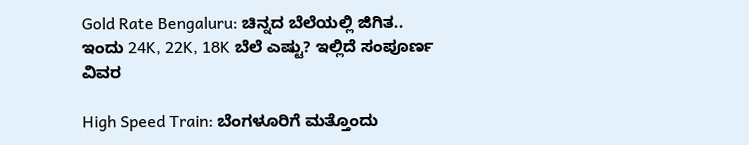Gold Rate Bengaluru: ಚಿನ್ನದ ಬೆಲೆಯಲ್ಲಿ ಜಿಗಿತ.. ಇಂದು 24K, 22K, 18K ಬೆಲೆ ಎಷ್ಟು? ಇಲ್ಲಿದೆ ಸಂಪೂರ್ಣ ವಿವರ

High Speed Train: ಬೆಂಗಳೂರಿಗೆ ಮತ್ತೊಂದು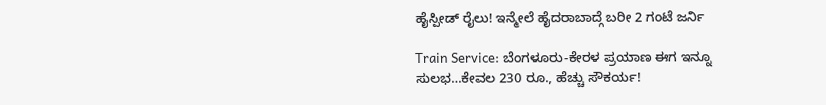ಹೈಸ್ಪೀಡ್ ರೈಲು! ಇನ್ಮೇಲೆ ಹೈದರಾಬಾದ್ಗೆ ಬರೀ 2 ಗಂಟೆ ಜರ್ನಿ

Train Service: ಬೆಂಗಳೂರು-ಕೇರಳ ಪ್ರಯಾಣ ಈಗ ಇನ್ನೂ ಸುಲಭ…ಕೇವಲ 230 ರೂ., ಹೆಚ್ಚು ಸೌಕರ್ಯ!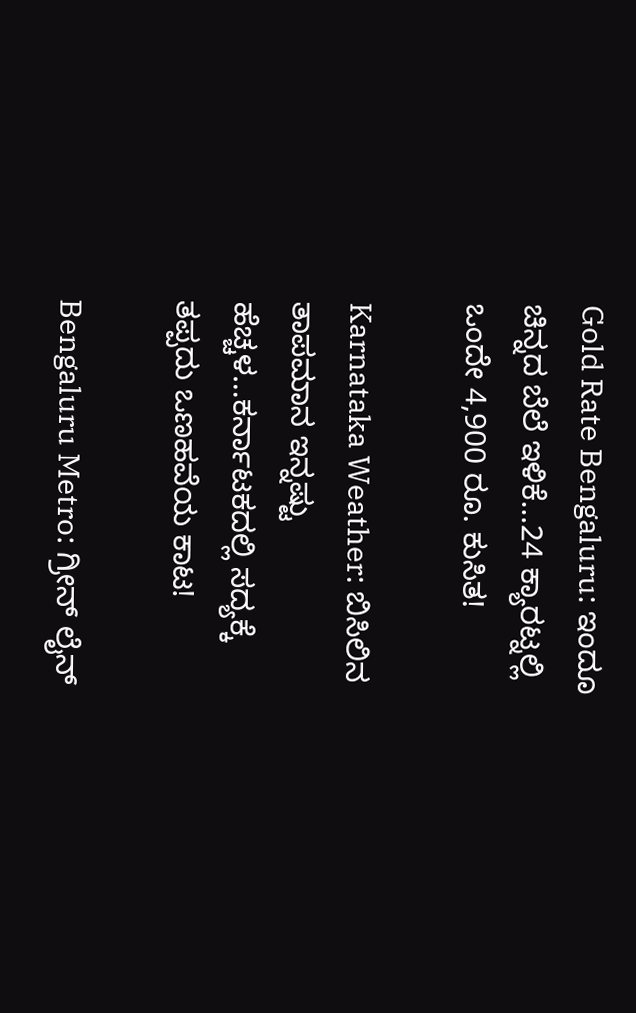Gold Rate Bengaluru: ಇಂದೂ ಚಿನ್ನದ ಬೆಲೆ ಇಳಿಕೆ…24 ಕ್ಯಾರಟ್ನಲ್ಲಿ ಒಂದೇ 4,900 ರೂ. ಕುಸಿತ!

Karnataka Weather: ಬಿಸಿಲಿನ ತಾಪಮಾನ ಇನ್ನಷ್ಟು ಹೆಚ್ಚಳ…ಕರ್ನಾಟಕದಲ್ಲಿ ಸದ್ಯಕ್ಕೆ ತಪ್ಪದು ಒಣಹವೆಯ ಕಾಟ!

Bengaluru Metro: ಗ್ರೀನ್ ಲೈನ್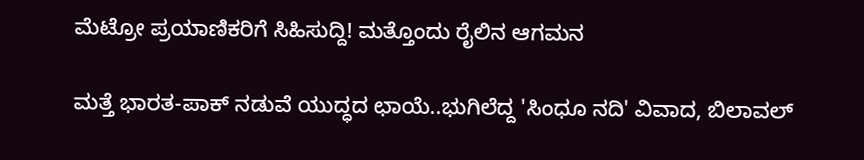ಮೆಟ್ರೋ ಪ್ರಯಾಣಿಕರಿಗೆ ಸಿಹಿಸುದ್ದಿ! ಮತ್ತೊಂದು ರೈಲಿನ ಆಗಮನ

ಮತ್ತೆ ಭಾರತ-ಪಾಕ್ ನಡುವೆ ಯುದ್ಧದ ಛಾಯೆ..ಭುಗಿಲೆದ್ದ 'ಸಿಂಧೂ ನದಿ' ವಿವಾದ, ಬಿಲಾವಲ್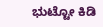ಭುಟ್ಟೋ ಕಿಡಿ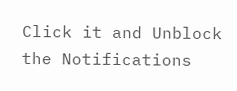Click it and Unblock the Notifications